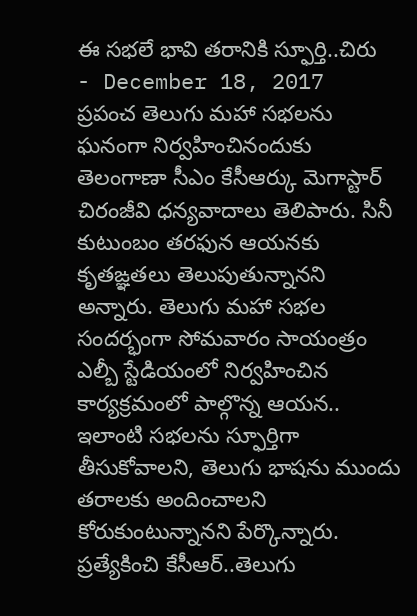ఈ సభలే భావి తరానికి స్ఫూర్తి..చిరు
- December 18, 2017
ప్రపంచ తెలుగు మహా సభలను ఘనంగా నిర్వహించినందుకు తెలంగాణా సీఎం కేసీఆర్కు మెగాస్టార్ చిరంజీవి ధన్యవాదాలు తెలిపారు. సినీ కుటుంబం తరఫున ఆయనకు కృతఙ్ఞతలు తెలుపుతున్నానని అన్నారు. తెలుగు మహా సభల సందర్భంగా సోమవారం సాయంత్రం ఎల్బీ స్టేడియంలో నిర్వహించిన కార్యక్రమంలో పాల్గొన్న ఆయన.. ఇలాంటి సభలను స్ఫూర్తిగా తీసుకోవాలని, తెలుగు భాషను ముందు తరాలకు అందించాలని కోరుకుంటున్నానని పేర్కొన్నారు.
ప్రత్యేకించి కేసీఆర్..తెలుగు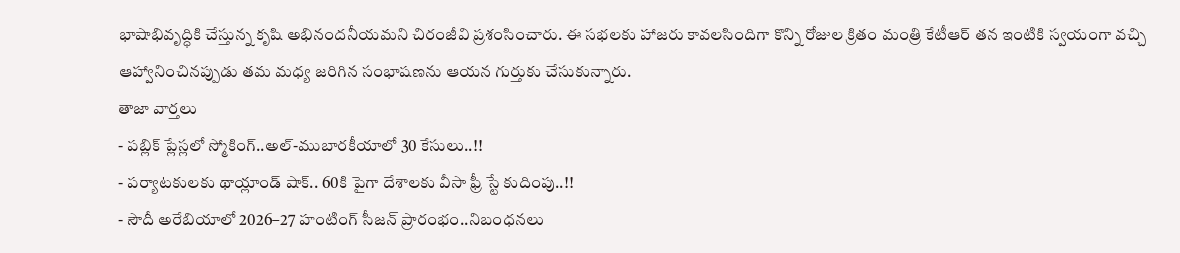భాషాభివృద్ధికి చేస్తున్న కృషి అభినందనీయమని చిరంజీవి ప్రశంసించారు. ఈ సభలకు హాజరు కావలసిందిగా కొన్ని రోజుల క్రితం మంత్రి కేటీఆర్ తన ఇంటికి స్వయంగా వచ్చి ఆహ్వానించినప్పుడు తమ మధ్య జరిగిన సంభాషణను ఆయన గుర్తుకు చేసుకున్నారు.
తాజా వార్తలు
- పబ్లిక్ ప్లేస్లలో స్మోకింగ్..అల్-ముబారకీయాలో 30 కేసులు..!!
- పర్యాటకులకు థాయ్లాండ్ షాక్.. 60కి పైగా దేశాలకు వీసా ఫ్రీ స్టే కుదింపు..!!
- సౌదీ అరేబియాలో 2026–27 హంటింగ్ సీజన్ ప్రారంభం..నిబంధనలు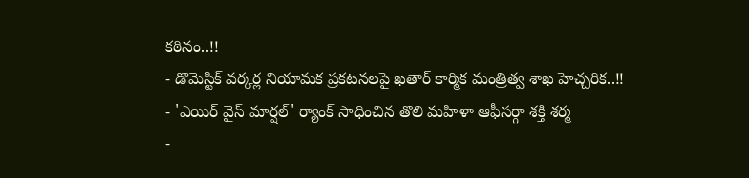కఠినం..!!
- డొమెస్టిక్ వర్కర్ల నియామక ప్రకటనలపై ఖతార్ కార్మిక మంత్రిత్వ శాఖ హెచ్చరిక..!!
- 'ఎయిర్ వైస్ మార్షల్' ర్యాంక్ సాధించిన తొలి మహిళా ఆఫీసర్గా శక్తి శర్మ
-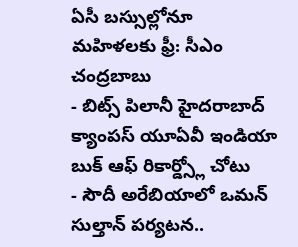ఏసీ బస్సుల్లోనూ మహిళలకు ఫ్రీ: సీఎం చంద్రబాబు
- బిట్స్ పిలానీ హైదరాబాద్ క్యాంపస్ యూఏవీ ఇండియా బుక్ ఆఫ్ రికార్డ్స్లో చోటు
- సౌదీ అరేబియాలో ఒమన్ సుల్తాన్ పర్యటన..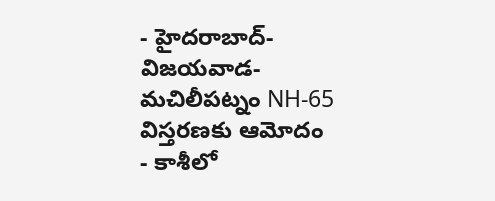- హైదరాబాద్-విజయవాడ-మచిలీపట్నం NH-65 విస్తరణకు ఆమోదం
- కాశీలో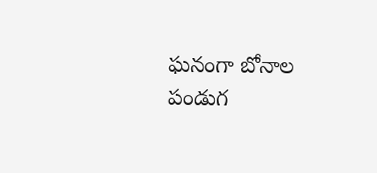ఘనంగా బోనాల పండుగ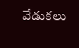వేడుకలు